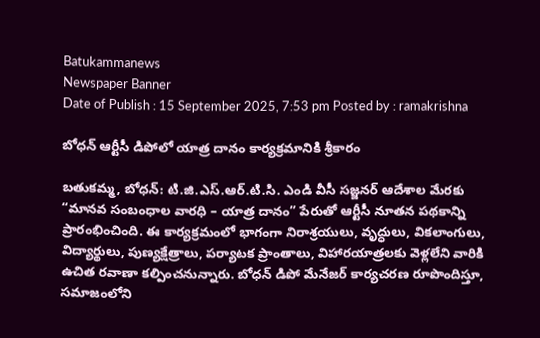Batukammanews
Newspaper Banner
Date of Publish : 15 September 2025, 7:53 pm Posted by : ramakrishna

బోధన్ ఆర్టీసీ డిపోలో యాత్ర దానం కార్యక్రమానికి శ్రీకారం

బతుకమ్మ, బోధన్: టి.జి.ఎస్.ఆర్.టి.సి. ఎండి వీసీ సజ్జనర్ ఆదేశాల మేరకు “మానవ సంబంధాల వారధి – యాత్ర దానం” పేరుతో ఆర్టీసీ నూతన పథకాన్ని ప్రారంభించింది. ఈ కార్యక్రమంలో భాగంగా నిరాశ్రయులు, వృద్ధులు, వికలాంగులు, విద్యార్థులు, పుణ్యక్షేత్రాలు, పర్యాటక ప్రాంతాలు, విహారయాత్రలకు వెళ్లలేని వారికి ఉచిత రవాణా కల్పించనున్నారు. బోధన్ డిపో మేనేజర్ కార్యచరణ రూపొందిస్తూ, సమాజంలోని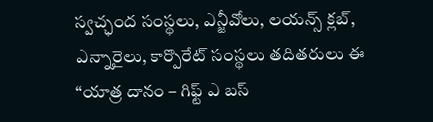స్వచ్ఛంద సంస్థలు, ఎన్జీవోలు, లయన్స్ క్లబ్, ఎన్నారైలు, కార్పొరేట్ సంస్థలు తదితరులు ఈ “యాత్ర దానం – గిఫ్ట్ ఎ బస్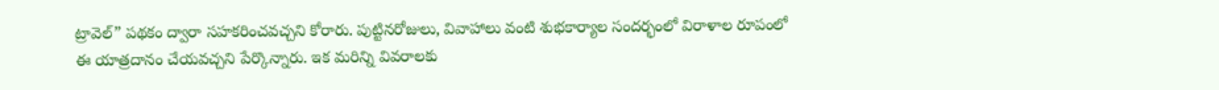ట్రావెల్” పథకం ద్వారా సహకరించవచ్చని కోరారు. పుట్టినరోజులు, వివాహాలు వంటి శుభకార్యాల సందర్భంలో విరాళాల రూపంలో ఈ యాత్రదానం చేయవచ్చని పేర్కొన్నారు. ఇక మరిన్ని వివరాలకు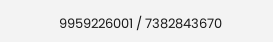9959226001 / 7382843670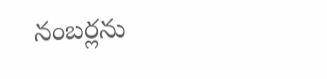నంబర్లను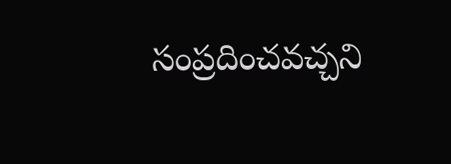సంప్రదించవచ్చని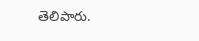తెలిపారు.